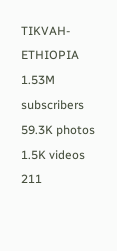TIKVAH-ETHIOPIA
1.53M subscribers
59.3K photos
1.5K videos
211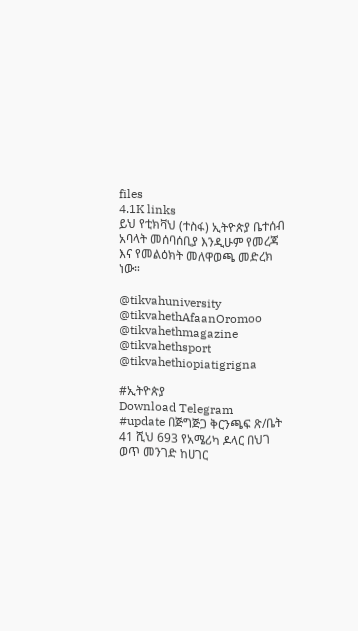files
4.1K links
ይህ የቲክቫህ (ተስፋ) ኢትዮጵያ ቤተሰብ አባላት መሰባሰቢያ እንዲሁም የመረጃ እና የመልዕክት መለዋወጫ መድረክ ነው።

@tikvahuniversity
@tikvahethAfaanOromoo
@tikvahethmagazine
@tikvahethsport
@tikvahethiopiatigrigna

#ኢትዮጵያ
Download Telegram
#update በጅግጅጋ ቅርንጫፍ ጽ/ቤት 41 ሺህ 693 የአሜሪካ ዶላር በህገ ወጥ መንገድ ከሀገር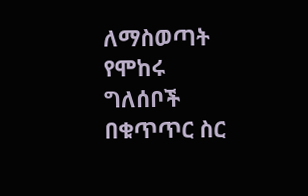ለማስወጣት የሞከሩ ግለሰቦች በቁጥጥር ስር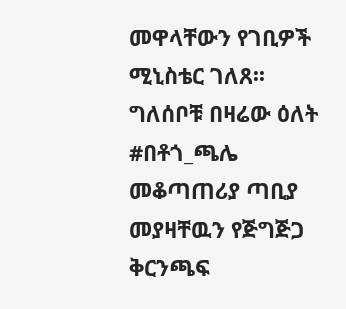መዋላቸውን የገቢዎች ሚኒስቴር ገለጸ፡፡ ግለሰቦቹ በዛሬው ዕለት #በቶጎ_ጫሌ መቆጣጠሪያ ጣቢያ መያዛቸዉን የጅግጅጋ ቅርንጫፍ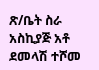ጽ/ቤት ስራ አስኪያጅ አቶ ደመላሽ ተሾመ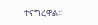ተናግረዋል፡፡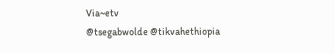Via~etv
@tsegabwolde @tikvahethiopia